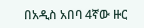በአዲስ አበባ 4ኛው ዙር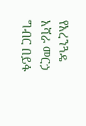የአረንጓዴ አሻራ መርኃ ግብር በይፋ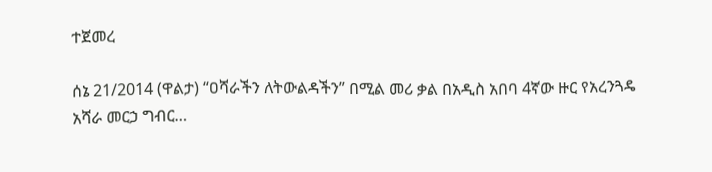ተጀመረ

ሰኔ 21/2014 (ዋልታ) “ዐሻራችን ለትውልዳችን” በሚል መሪ ቃል በአዲስ አበባ 4ኛው ዙር የአረንጓዴ አሻራ መርኃ ግብር…